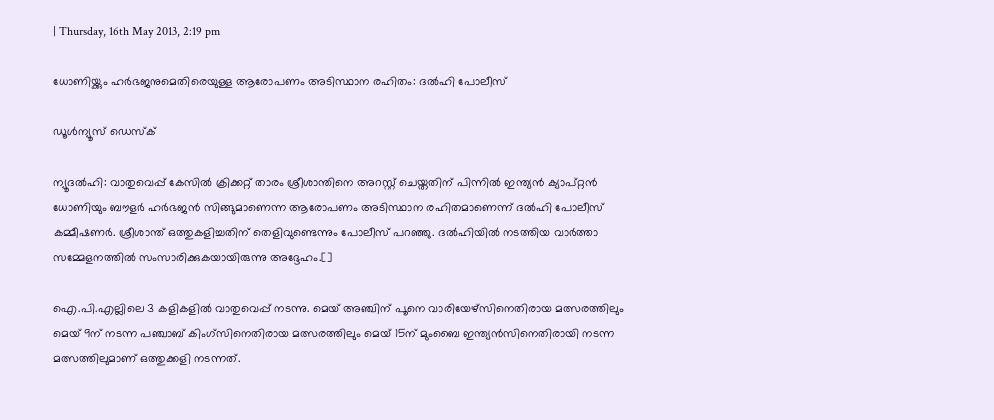| Thursday, 16th May 2013, 2:19 pm

ധോണിയ്ക്കും ഹര്‍ഭജനുമെതിരെയുള്ള ആരോപണം അടിസ്ഥാന രഹിതം: ദല്‍ഹി പോലീസ്

ഡൂള്‍ന്യൂസ് ഡെസ്‌ക്

ന്യൂദല്‍ഹി: വാതുവെപ്പ് കേസില്‍ ക്രിക്കറ്റ് താരം ശ്രീശാന്തിനെ അറസ്റ്റ് ചെയ്തതിന് പിന്നില്‍ ഇന്ത്യന്‍ ക്യാപ്റ്റന്‍ ധോണിയും ബൗളര്‍ ഹര്‍ഭജന്‍ സിങ്ങുമാണെന്ന ആരോപണം അടിസ്ഥാന രഹിതമാണെന്ന് ദല്‍ഹി പോലീസ് കമ്മീഷണര്‍. ശ്രീശാന്ത് ഒത്തുകളിച്ചതിന് തെളിവുണ്ടെന്നും പോലീസ് പറഞ്ഞു. ദല്‍ഹിയില്‍ നടത്തിയ വാര്‍ത്താ സമ്മേളനത്തില്‍ സംസാരിക്കുകയായിരുന്നു അദ്ദേഹം.[]

ഐ.പി.എല്ലിലെ 3 കളികളില്‍ വാതുവെപ്പ് നടന്നു. മെയ് അഞ്ചിന് പൂനെ വാരിയേഴ്‌സിനെതിരായ മത്സരത്തിലും മെയ് 9ന് നടന്ന പഞ്ചാബ് കിംഗ്‌സിനെതിരായ മത്സരത്തിലും മെയ് 15ന് മുംബൈ ഇന്ത്യന്‍സിനെതിരായി നടന്ന മത്സത്തിലുമാണ് ഒത്തുക്കളി നടന്നത്.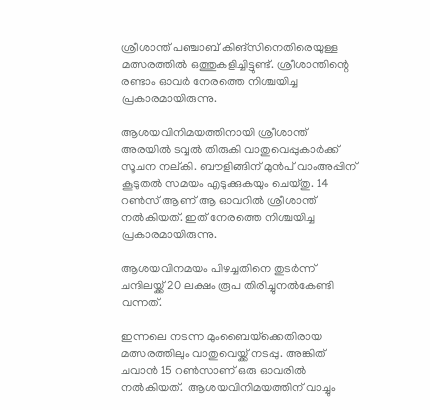ശ്രീശാന്ത് പഞ്ചാബ് കിങ്‌സിനെതിരെയുള്ള മത്സരത്തില്‍ ഒത്തുകളിച്ചിട്ടുണ്ട്. ശ്രീശാന്തിന്റെ രണ്ടാം ഓവര്‍ നേരത്തെ നിശ്ചയിച്ച പ്രകാരമായിരുന്നു.

ആശയവിനിമയത്തിനായി ശ്രീശാന്ത് അരയില്‍ ടവ്വല്‍ തിരുകി വാതുവെപ്പുകാര്‍ക്ക് സൂചന നല്കി. ബൗളിങ്ങിന് മുന്‍പ് വാംഅപ്പിന് കൂടുതല്‍ സമയം എടുക്കുകയും ചെയ്തു. 14 റണ്‍സ് ആണ് ആ ഓവറില്‍ ശ്രീശാന്ത് നല്‍കിയത്. ഇത് നേരത്തെ നിശ്ചയിച്ച പ്രകാരമായിരുന്നു.

ആശയവിനമയം പിഴച്ചതിനെ തുടര്‍ന്ന് ചന്ദിലയ്ക്ക് 20 ലക്ഷം രൂപ തിരിച്ചുനല്‍കേണ്ടി വന്നത്.

ഇന്നലെ നടന്ന മുംബൈയ്‌ക്കെതിരായ മത്സരത്തിലും വാതുവെയ്ക്ക് നടപ്പു. അങ്കിത് ചവാന്‍ 15 റണ്‍സാണ് ഒരു ഓവരില്‍ നല്‍കിയത്.  ആശയവിനിമയത്തിന് വാച്ചും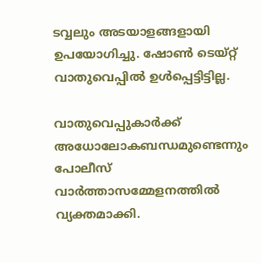ടവ്വലും അടയാളങ്ങളായി ഉപയോഗിച്ചു. ഷോണ്‍ ടെയ്റ്റ് വാതുവെപ്പില്‍ ഉള്‍പ്പെട്ടിട്ടില്ല.

വാതുവെപ്പുകാര്‍ക്ക് അധോലോകബന്ധമുണ്ടെന്നും പോലീസ് വാര്‍ത്താസമ്മേളനത്തില്‍ വ്യക്തമാക്കി.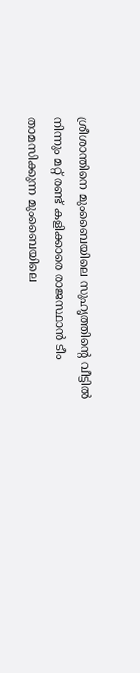ശ്രീശാന്തിനെ മുംബൈയിലെ സുഹൃത്തിന്റെ വീട്ടില്‍ നിന്നും മറ്റ് രണ്ട് കളിക്കാരെ രാജസ്ഥാന്‍ ടീം താമസിക്കുന്ന മുംബൈയിലെ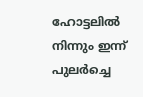ഹോട്ടലില്‍ നിന്നും ഇന്ന് പുലര്‍ച്ചെ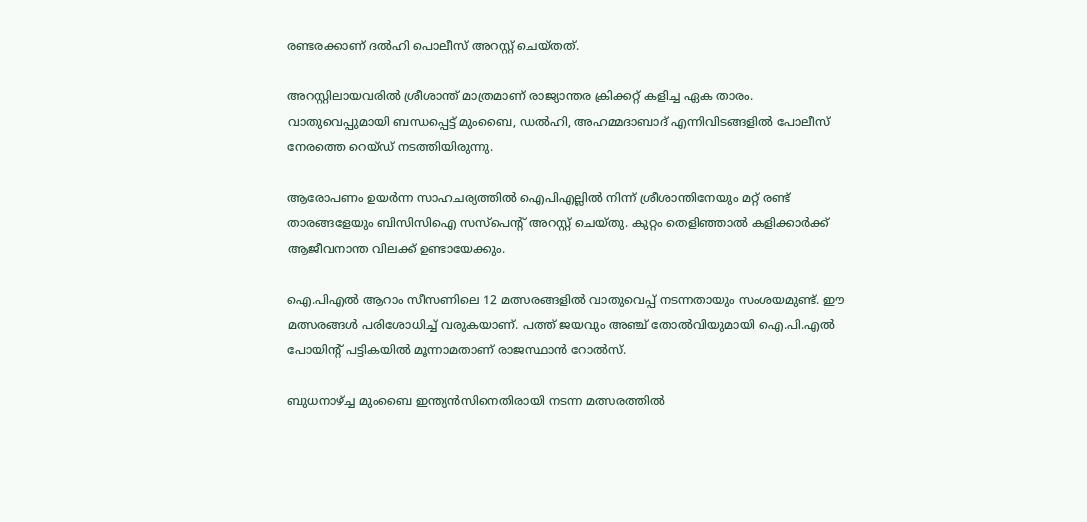രണ്ടരക്കാണ് ദല്‍ഹി പൊലീസ് അറസ്റ്റ് ചെയ്തത്.

അറസ്റ്റിലായവരില്‍ ശ്രീശാന്ത് മാത്രമാണ് രാജ്യാന്തര ക്രിക്കറ്റ് കളിച്ച ഏക താരം. വാതുവെപ്പുമായി ബന്ധപ്പെട്ട് മുംബൈ, ഡല്‍ഹി, അഹമ്മദാബാദ് എന്നിവിടങ്ങളില്‍ പോലീസ് നേരത്തെ റെയ്ഡ് നടത്തിയിരുന്നു.

ആരോപണം ഉയര്‍ന്ന സാഹചര്യത്തില്‍ ഐപിഎല്ലില്‍ നിന്ന് ശ്രീശാന്തിനേയും മറ്റ് രണ്ട് താരങ്ങളേയും ബിസിസിഐ സസ്‌പെന്റ് അറസ്റ്റ് ചെയ്തു. കുറ്റം തെളിഞ്ഞാല്‍ കളിക്കാര്‍ക്ക് ആജീവനാന്ത വിലക്ക് ഉണ്ടായേക്കും.

ഐ.പിഎല്‍ ആറാം സീസണിലെ 12 മത്സരങ്ങളില്‍ വാതുവെപ്പ് നടന്നതായും സംശയമുണ്ട്. ഈ മത്സരങ്ങള്‍ പരിശോധിച്ച് വരുകയാണ്. പത്ത് ജയവും അഞ്ച് തോല്‍വിയുമായി ഐ.പി.എല്‍ പോയിന്റ് പട്ടികയില്‍ മൂന്നാമതാണ് രാജസ്ഥാന്‍ റോല്‍സ്.

ബുധനാഴ്ച്ച മുംബൈ ഇന്ത്യന്‍സിനെതിരായി നടന്ന മത്സരത്തില്‍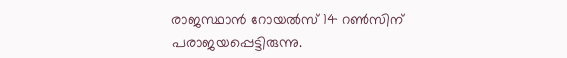രാജസ്ഥാന്‍ റോയല്‍സ് 14 റണ്‍സിന് പരാജയപ്പെട്ടിരുന്നു.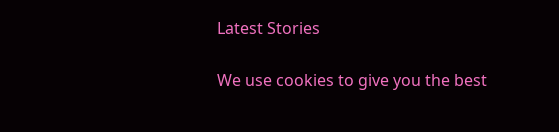Latest Stories

We use cookies to give you the best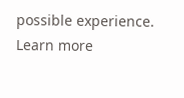possible experience. Learn more